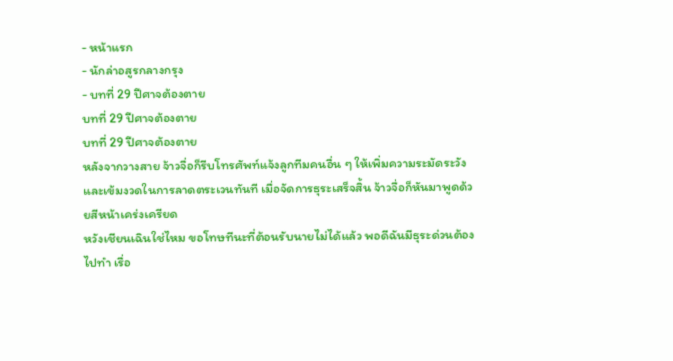- หน้าแรก
- นักล่าอสูรกลางกรุง
- บทที่ 29 ปีศาจต้องตาย
บทที่ 29 ปีศาจต้องตาย
บทที่ 29 ปีศาจต้องตาย
หลังจากวางสาย จ้าวจื่อก็รีบโทรศัพท์แจ้งลูกทีมคนอื่น ๆ ให้เพิ่มความระมัดระวังและเข้มงวดในการลาดตระเวนทันที เมื่อจัดการธุระเสร็จสิ้น จ้าวจื่อก็หันมาพูดด้วยสีหน้าเคร่งเครียด
หวังเชียนเฉินใช่ไหม ขอโทษทีนะที่ต้อนรับนายไม่ได้แล้ว พอดีฉันมีธุระด่วนต้องไปทำ เรื่อ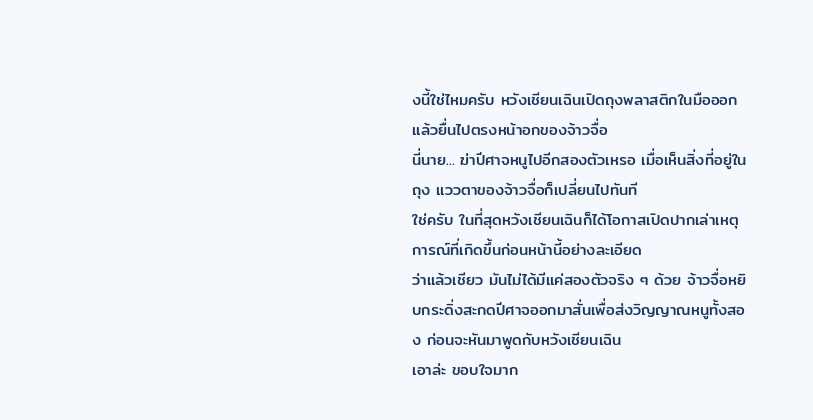งนี้ใช่ไหมครับ หวังเชียนเฉินเปิดถุงพลาสติกในมือออก แล้วยื่นไปตรงหน้าอกของจ้าวจื่อ
นี่นาย... ฆ่าปีศาจหนูไปอีกสองตัวเหรอ เมื่อเห็นสิ่งที่อยู่ในถุง แววตาของจ้าวจื่อก็เปลี่ยนไปทันที
ใช่ครับ ในที่สุดหวังเชียนเฉินก็ได้โอกาสเปิดปากเล่าเหตุการณ์ที่เกิดขึ้นก่อนหน้านี้อย่างละเอียด
ว่าแล้วเชียว มันไม่ได้มีแค่สองตัวจริง ๆ ด้วย จ้าวจื่อหยิบกระดิ่งสะกดปีศาจออกมาสั่นเพื่อส่งวิญญาณหนูทั้งสอง ก่อนจะหันมาพูดกับหวังเชียนเฉิน
เอาล่ะ ขอบใจมาก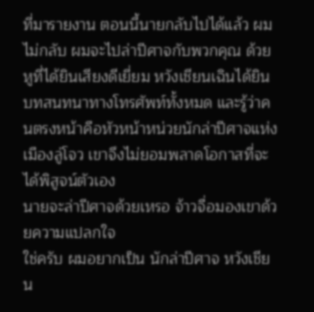ที่มารายงาน ตอนนี้นายกลับไปได้แล้ว ผมไม่กลับ ผมจะไปล่าปีศาจกับพวกคุณ ด้วยหูที่ได้ยินเสียงดีเยี่ยม หวังเชียนเฉินได้ยินบทสนทนาทางโทรศัพท์ทั้งหมด และรู้ว่าคนตรงหน้าคือหัวหน้าหน่วยนักล่าปีศาจแห่งเมืองลู่โจว เขาจึงไม่ยอมพลาดโอกาสที่จะได้พิสูจน์ตัวเอง
นายจะล่าปีศาจด้วยเหรอ จ้าวจื่อมองเขาด้วยความแปลกใจ
ใช่ครับ ผมอยากเป็น นักล่าปีศาจ หวังเชียน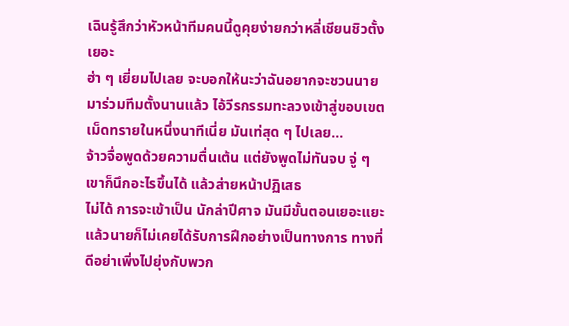เฉินรู้สึกว่าหัวหน้าทีมคนนี้ดูคุยง่ายกว่าหลี่เชียนชิวตั้งเยอะ
ฮ่า ๆ เยี่ยมไปเลย จะบอกให้นะว่าฉันอยากจะชวนนายมาร่วมทีมตั้งนานแล้ว ไอ้วีรกรรมทะลวงเข้าสู่ขอบเขตเม็ดทรายในหนึ่งนาทีเนี่ย มันเท่สุด ๆ ไปเลย...
จ้าวจื่อพูดด้วยความตื่นเต้น แต่ยังพูดไม่ทันจบ จู่ ๆ เขาก็นึกอะไรขึ้นได้ แล้วส่ายหน้าปฏิเสธ
ไม่ได้ การจะเข้าเป็น นักล่าปีศาจ มันมีขั้นตอนเยอะแยะ แล้วนายก็ไม่เคยได้รับการฝึกอย่างเป็นทางการ ทางที่ดีอย่าเพิ่งไปยุ่งกับพวก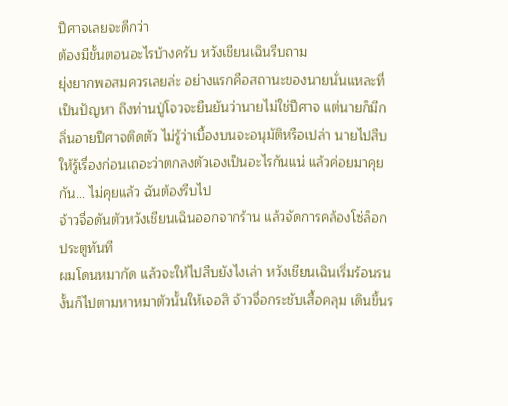ปีศาจเลยจะดีกว่า
ต้องมีขั้นตอนอะไรบ้างครับ หวังเชียนเฉินรีบถาม
ยุ่งยากพอสมควรเลยล่ะ อย่างแรกคือสถานะของนายนั่นแหละที่เป็นปัญหา ถึงท่านปู่โจวจะยืนยันว่านายไม่ใช่ปีศาจ แต่นายก็มีกลิ่นอายปีศาจติดตัว ไม่รู้ว่าเบื้องบนจะอนุมัติหรือเปล่า นายไปสืบให้รู้เรื่องก่อนเถอะว่าตกลงตัวเองเป็นอะไรกันแน่ แล้วค่อยมาคุยกัน... ไม่คุยแล้ว ฉันต้องรีบไป
จ้าวจื่อดันตัวหวังเชียนเฉินออกจากร้าน แล้วจัดการคล้องโซ่ล็อกประตูทันที
ผมโดนหมากัด แล้วจะให้ไปสืบยังไงเล่า หวังเชียนเฉินเริ่มร้อนรน
งั้นก็ไปตามหาหมาตัวนั้นให้เจอสิ จ้าวจื่อกระชับเสื้อคลุม เดินขึ้นร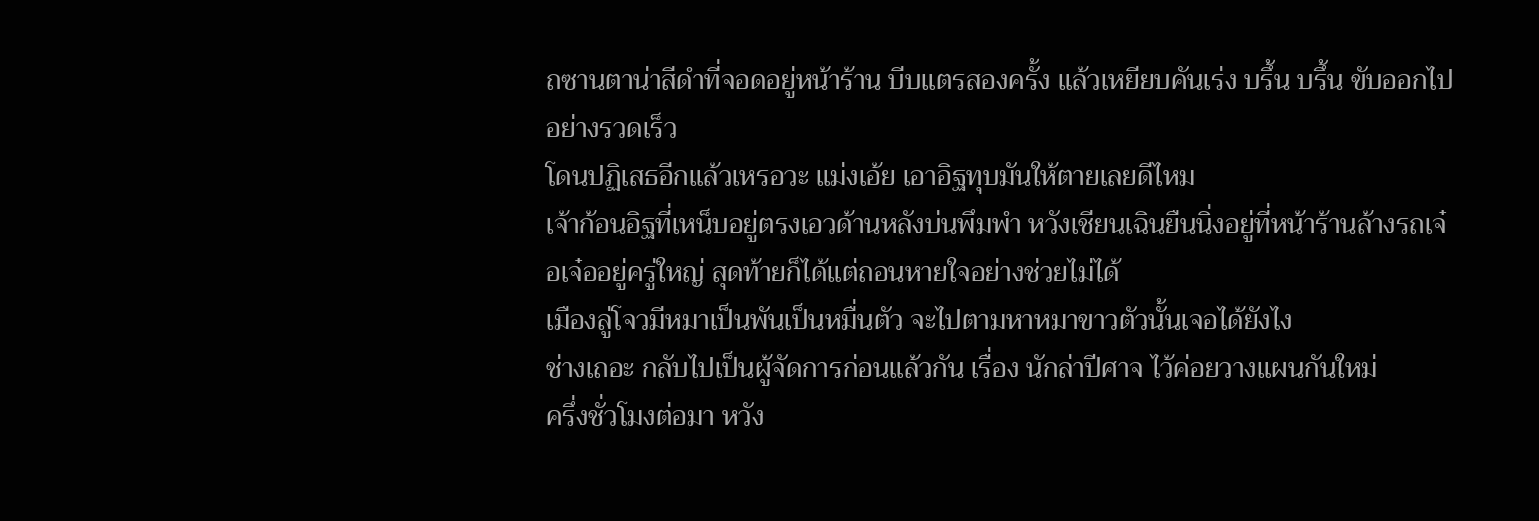ถซานตาน่าสีดำที่จอดอยู่หน้าร้าน บีบแตรสองครั้ง แล้วเหยียบคันเร่ง บรึ้น บรึ้น ขับออกไปอย่างรวดเร็ว
โดนปฏิเสธอีกแล้วเหรอวะ แม่งเอ้ย เอาอิฐทุบมันให้ตายเลยดีไหม
เจ้าก้อนอิฐที่เหน็บอยู่ตรงเอวด้านหลังบ่นพึมพำ หวังเชียนเฉินยืนนิ่งอยู่ที่หน้าร้านล้างรถเจ๋อเจ๋ออยู่ครู่ใหญ่ สุดท้ายก็ได้แต่ถอนหายใจอย่างช่วยไม่ได้
เมืองลู่โจวมีหมาเป็นพันเป็นหมื่นตัว จะไปตามหาหมาขาวตัวนั้นเจอได้ยังไง
ช่างเถอะ กลับไปเป็นผู้จัดการก่อนแล้วกัน เรื่อง นักล่าปีศาจ ไว้ค่อยวางแผนกันใหม่
ครึ่งชั่วโมงต่อมา หวัง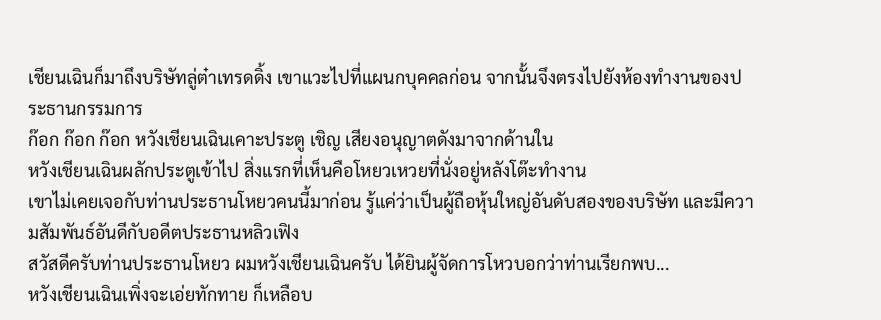เชียนเฉินก็มาถึงบริษัทลู่ต๋าเทรดดิ้ง เขาแวะไปที่แผนกบุคคลก่อน จากนั้นจึงตรงไปยังห้องทำงานของประธานกรรมการ
ก๊อก ก๊อก ก๊อก หวังเชียนเฉินเคาะประตู เชิญ เสียงอนุญาตดังมาจากด้านใน
หวังเชียนเฉินผลักประตูเข้าไป สิ่งแรกที่เห็นคือโหยวเหวยที่นั่งอยู่หลังโต๊ะทำงาน
เขาไม่เคยเจอกับท่านประธานโหยวคนนี้มาก่อน รู้แค่ว่าเป็นผู้ถือหุ้นใหญ่อันดับสองของบริษัท และมีความสัมพันธ์อันดีกับอดีตประธานหลิวเฟิง
สวัสดีครับท่านประธานโหยว ผมหวังเชียนเฉินครับ ได้ยินผู้จัดการโหวบอกว่าท่านเรียกพบ...
หวังเชียนเฉินเพิ่งจะเอ่ยทักทาย ก็เหลือบ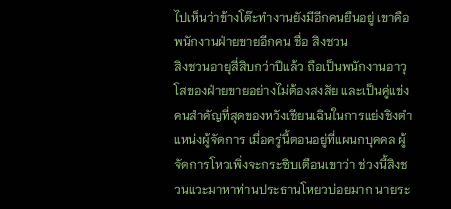ไปเห็นว่าข้างโต๊ะทำงานยังมีอีกคนยืนอยู่ เขาคือพนักงานฝ่ายขายอีกคน ชื่อ สิงชวน
สิงชวนอายุสี่สิบกว่าปีแล้ว ถือเป็นพนักงานอาวุโสของฝ่ายขายอย่างไม่ต้องสงสัย และเป็นคู่แข่งคนสำคัญที่สุดของหวังเชียนเฉินในการแย่งชิงตำแหน่งผู้จัดการ เมื่อครู่นี้ตอนอยู่ที่แผนกบุคคล ผู้จัดการโหวเพิ่งจะกระซิบเตือนเขาว่า ช่วงนี้สิงชวนแวะมาหาท่านประธานโหยวบ่อยมาก นายระ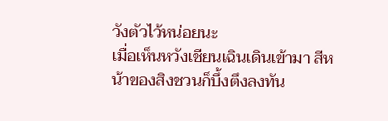วังตัวไว้หน่อยนะ
เมื่อเห็นหวังเชียนเฉินเดินเข้ามา สีหน้าของสิงชวนก็บึ้งตึงลงทัน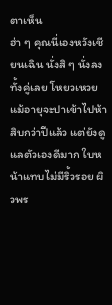ตาเห็น
ฮ่า ๆ คุณนี่เองหวังเชียนเฉิน นั่งสิ ๆ นั่งลงทั้งคู่เลย โหยวเหวยแม้อายุจะปาเข้าไปห้าสิบกว่าปีแล้ว แต่ยังดูแลตัวเองดีมาก ใบหน้าแทบไม่มีริ้วรอย ผิวพร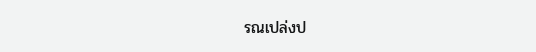รณเปล่งป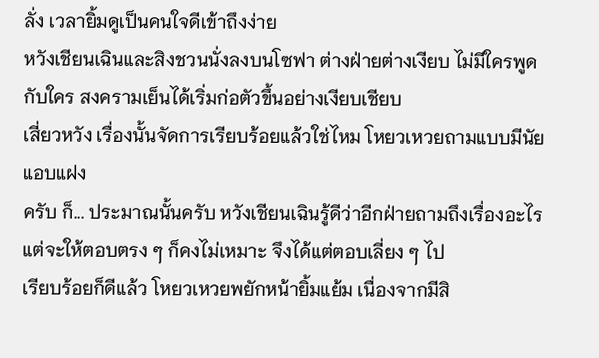ลั่ง เวลายิ้มดูเป็นคนใจดีเข้าถึงง่าย
หวังเชียนเฉินและสิงชวนนั่งลงบนโซฟา ต่างฝ่ายต่างเงียบ ไม่มีใครพูดกับใคร สงครามเย็นได้เริ่มก่อตัวขึ้นอย่างเงียบเชียบ
เสี่ยวหวัง เรื่องนั้นจัดการเรียบร้อยแล้วใช่ไหม โหยวเหวยถามแบบมีนัยแอบแฝง
ครับ ก็... ประมาณนั้นครับ หวังเชียนเฉินรู้ดีว่าอีกฝ่ายถามถึงเรื่องอะไร แต่จะให้ตอบตรง ๆ ก็คงไม่เหมาะ จึงได้แต่ตอบเลี่ยง ๆ ไป
เรียบร้อยก็ดีแล้ว โหยวเหวยพยักหน้ายิ้มแย้ม เนื่องจากมีสิ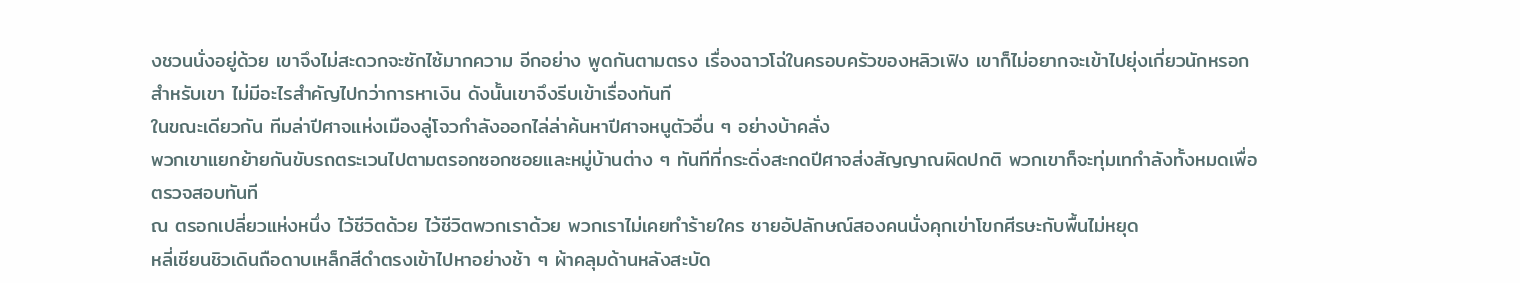งชวนนั่งอยู่ด้วย เขาจึงไม่สะดวกจะซักไซ้มากความ อีกอย่าง พูดกันตามตรง เรื่องฉาวโฉ่ในครอบครัวของหลิวเฟิง เขาก็ไม่อยากจะเข้าไปยุ่งเกี่ยวนักหรอก
สำหรับเขา ไม่มีอะไรสำคัญไปกว่าการหาเงิน ดังนั้นเขาจึงรีบเข้าเรื่องทันที
ในขณะเดียวกัน ทีมล่าปีศาจแห่งเมืองลู่โจวกำลังออกไล่ล่าค้นหาปีศาจหนูตัวอื่น ๆ อย่างบ้าคลั่ง
พวกเขาแยกย้ายกันขับรถตระเวนไปตามตรอกซอกซอยและหมู่บ้านต่าง ๆ ทันทีที่กระดิ่งสะกดปีศาจส่งสัญญาณผิดปกติ พวกเขาก็จะทุ่มเทกำลังทั้งหมดเพื่อตรวจสอบทันที
ณ ตรอกเปลี่ยวแห่งหนึ่ง ไว้ชีวิตด้วย ไว้ชีวิตพวกเราด้วย พวกเราไม่เคยทำร้ายใคร ชายอัปลักษณ์สองคนนั่งคุกเข่าโขกศีรษะกับพื้นไม่หยุด
หลี่เชียนชิวเดินถือดาบเหล็กสีดำตรงเข้าไปหาอย่างช้า ๆ ผ้าคลุมด้านหลังสะบัด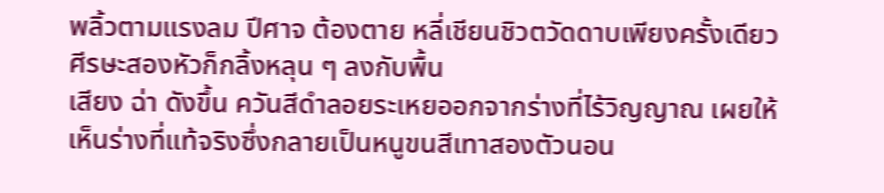พลิ้วตามแรงลม ปีศาจ ต้องตาย หลี่เชียนชิวตวัดดาบเพียงครั้งเดียว ศีรษะสองหัวก็กลิ้งหลุน ๆ ลงกับพื้น
เสียง ฉ่า ดังขึ้น ควันสีดำลอยระเหยออกจากร่างที่ไร้วิญญาณ เผยให้เห็นร่างที่แท้จริงซึ่งกลายเป็นหนูขนสีเทาสองตัวนอน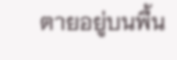ตายอยู่บนพื้น